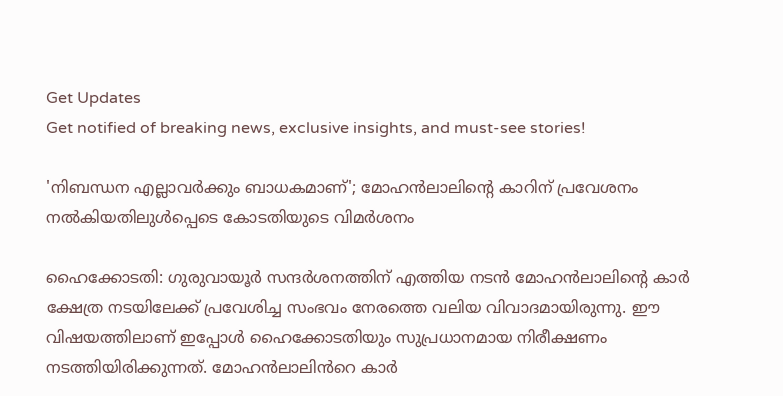Get Updates
Get notified of breaking news, exclusive insights, and must-see stories!

'നിബന്ധന എല്ലാവർക്കും ബാധകമാണ്'; മോഹൻലാലിന്റെ കാറിന് പ്രവേശനം നല്‍കിയതിലുള്‍പ്പെടെ കോടതിയുടെ വിമർശനം

ഹൈക്കോടതി: ഗുരുവായൂർ സന്ദർശനത്തിന് എത്തിയ നടന്‍ മോഹന്‍ലാലിന്റെ കാർ ക്ഷേത്ര നടയിലേക്ക് പ്രവേശിച്ച സംഭവം നേരത്തെ വലിയ വിവാദമായിരുന്നു. ഈ വിഷയത്തിലാണ് ഇപ്പോള്‍ ഹൈക്കോടതിയും സുപ്രധാനമായ നിരീക്ഷണം നടത്തിയിരിക്കുന്നത്. മോഹൻലാലിൻറെ കാർ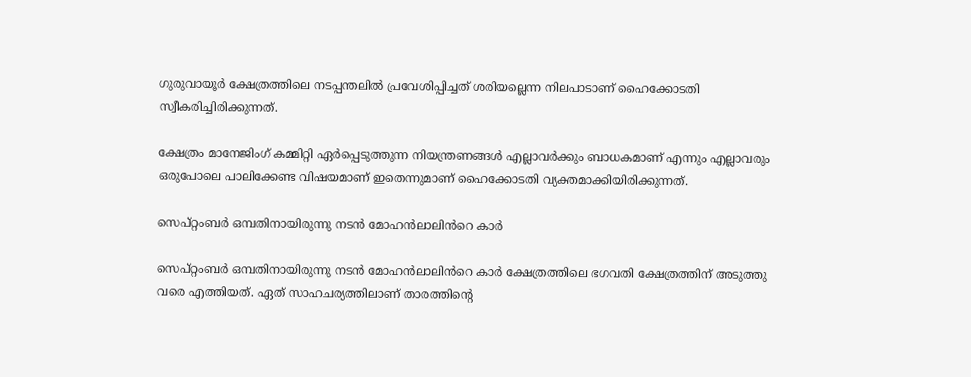ഗുരുവായൂർ ക്ഷേത്രത്തിലെ നടപ്പന്തലിൽ പ്രവേശിപ്പിച്ചത് ശരിയല്ലെന്ന നിലപാടാണ് ഹൈക്കോടതി സ്വീകരിച്ചിരിക്കുന്നത്.

ക്ഷേത്രം മാനേജിംഗ് കമ്മിറ്റി ഏർപ്പെടുത്തുന്ന നിയന്ത്രണങ്ങൾ എല്ലാവർക്കും ബാധകമാണ് എന്നും എല്ലാവരും ഒരുപോലെ പാലിക്കേണ്ട വിഷയമാണ് ഇതെന്നുമാണ് ഹൈക്കോടതി വ്യക്തമാക്കിയിരിക്കുന്നത്.

സെപ്റ്റംബർ ഒമ്പതിനായിരുന്നു നടൻ മോഹൻലാലിൻറെ കാർ

സെപ്റ്റംബർ ഒമ്പതിനായിരുന്നു നടൻ മോഹൻലാലിൻറെ കാർ ക്ഷേത്രത്തിലെ ഭഗവതി ക്ഷേത്രത്തിന് അടുത്തു വരെ എത്തിയത്. ഏത് സാഹചര്യത്തിലാണ് താരത്തിന്റെ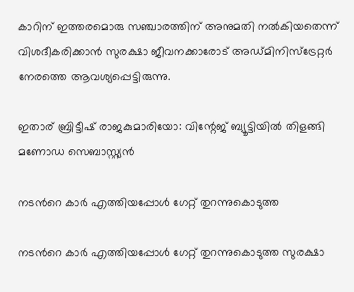കാറിന് ഇത്തരമൊരു സഞ്ചാരത്തിന് അനുമതി നല്‍കിയതെന്ന് വിശദീകരിക്കാന്‍ സുരക്ഷാ ജീവനക്കാരോട് അഡ്മിനിസ്ട്രേറ്റർ നേരത്തെ ആവശ്യപ്പെട്ടിരുന്നു.

ഇതാര് ബ്രിട്ടീഷ് രാജകുമാരിയോ: വിന്റേജ് ബ്യൂട്ടിയില്‍ തിളങ്ങി മണോഡ സെബാസ്റ്റ്യന്‍

നടൻറെ കാർ എത്തിയപ്പോൾ ഗേറ്റ് തുറന്നുകൊടുത്ത

നടൻറെ കാർ എത്തിയപ്പോൾ ഗേറ്റ് തുറന്നുകൊടുത്ത സുരക്ഷാ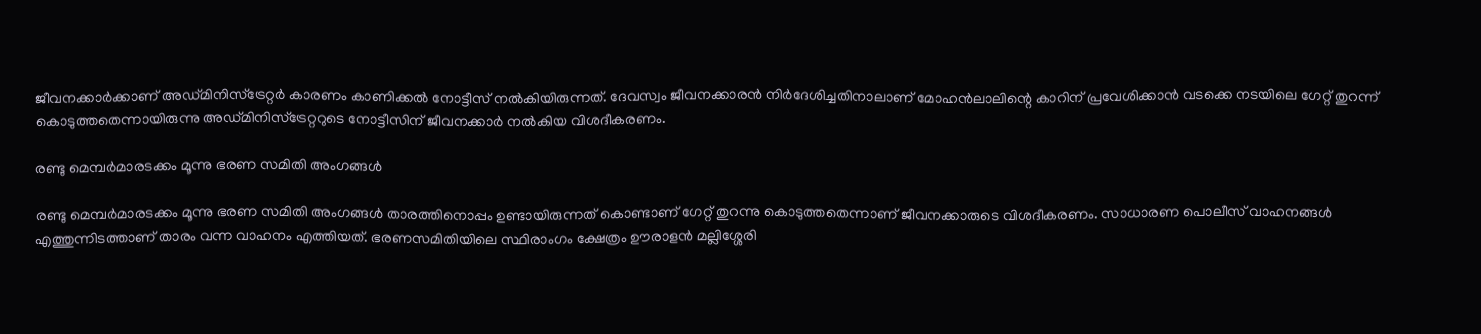ജീവനക്കാർക്കാണ് അഡ്മിനിസ്ട്രേറ്റർ കാരണം കാണിക്കൽ നോട്ടീസ് നൽകിയിരുന്നത്. ദേവസ്വം ജീവനക്കാരൻ നിർദേശിച്ചതിനാലാണ് മോഹന്‍ലാലിന്റെ കാറിന് പ്രവേശിക്കാന്‍ വടക്കെ നടയിലെ ഗേറ്റ് തുറന്ന് കൊടുത്തതെന്നായിരുന്നു അഡ്മിനിസ്ട്രേറ്ററുടെ നോട്ടീസിന് ജീവനക്കാർ നല്‍കിയ വിശദീകരണം.

രണ്ടു മെമ്പർമാരടക്കം മൂന്നു ഭരണ സമിതി അംഗങ്ങൾ

രണ്ടു മെമ്പർമാരടക്കം മൂന്നു ഭരണ സമിതി അംഗങ്ങൾ താരത്തിനൊപ്പം ഉണ്ടായിരുന്നത് കൊണ്ടാണ് ഗേറ്റ് തുറന്നു കൊടുത്തതെന്നാണ് ജീവനക്കാരുടെ വിശദീകരണം. സാധാരണ പൊലീസ് വാഹനങ്ങൾ എത്തുന്നിടത്താണ് താരം വന്ന വാഹനം എത്തിയത്. ഭരണസമിതിയിലെ സ്ഥിരാംഗം ക്ഷേത്രം ഊരാളന്‍ മല്ലിശ്ശേരി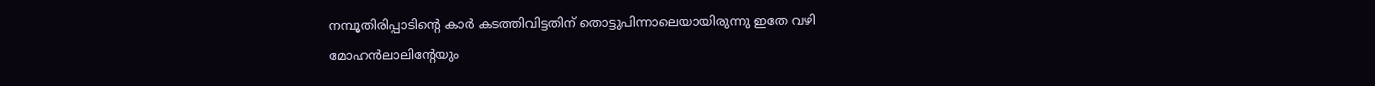നമ്പൂതിരിപ്പാടിന്റെ കാർ കടത്തിവിട്ടതിന് തൊട്ടുപിന്നാലെയായിരുന്നു ഇതേ വഴി മോഹന്‍ലാലിന്റേയും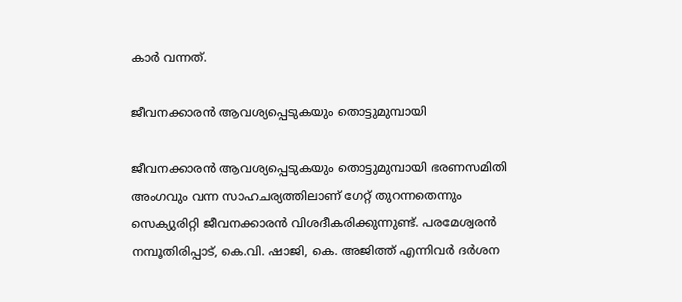കാർ വന്നത്.

ജീവനക്കാരന്‍ ആവശ്യപ്പെടുകയും തൊട്ടുമുമ്പായി

ജീവനക്കാരന്‍ ആവശ്യപ്പെടുകയും തൊട്ടുമുമ്പായി ഭരണസമിതി അംഗവും വന്ന സാഹചര്യത്തിലാണ് ഗേറ്റ് തുറന്നതെന്നും സെക്യുരിറ്റി ജീവനക്കാരന്‍ വിശദീകരിക്കുന്നുണ്ട്. പരമേശ്വരൻ നമ്പൂതിരിപ്പാട്, കെ.വി. ഷാജി, കെ. അജിത്ത് എന്നിവർ ദർശന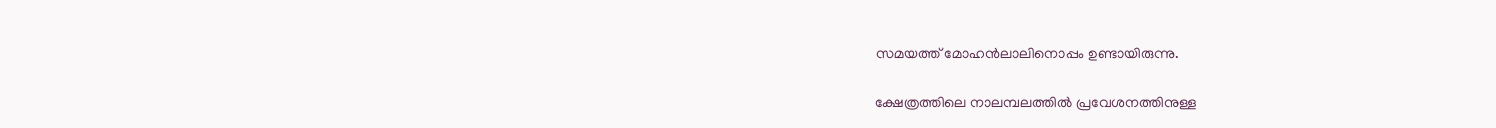സമയത്ത് മോഹന്‍ലാലിനൊപ്പം ഉണ്ടായിരുന്നു.

ക്ഷേത്രത്തിലെ നാലമ്പലത്തിൽ പ്രവേശനത്തിനുള്ള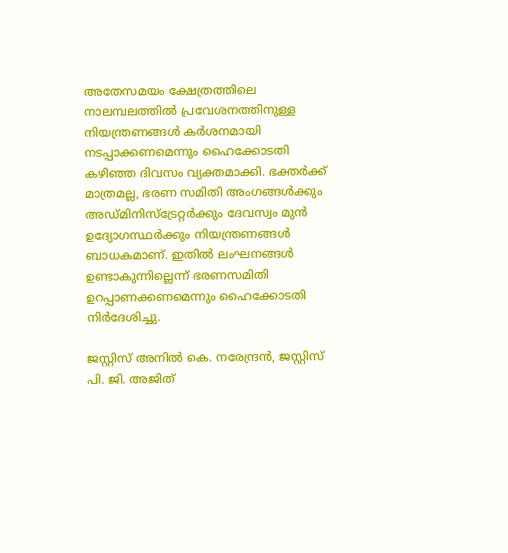അതേസമയം ക്ഷേത്രത്തിലെ നാലമ്പലത്തിൽ പ്രവേശനത്തിനുള്ള നിയന്ത്രണങ്ങൾ കർശനമായി നടപ്പാക്കണമെന്നും ഹൈക്കോടതി കഴിഞ്ഞ ദിവസം വ്യക്തമാക്കി. ഭക്തർക്ക് മാത്രമല്ല, ഭരണ സമിതി അംഗങ്ങൾക്കും അഡ്മിനിസ്ട്രേറ്റർക്കും ദേവസ്വം മുൻ ഉദ്യോഗസ്ഥർക്കും നിയന്ത്രണങ്ങള്‍ ബാധകമാണ്. ഇതില്‍ ലംഘനങ്ങള്‍ ഉണ്ടാകുന്നില്ലെന്ന് ഭരണസമിതി ഉറപ്പാണക്കണമെന്നും ഹൈക്കോടതി നിർദേശിച്ചു.

ജസ്റ്റിസ് അനിൽ കെ. നരേന്ദ്രൻ, ജസ്റ്റിസ് പി. ജി. അജിത്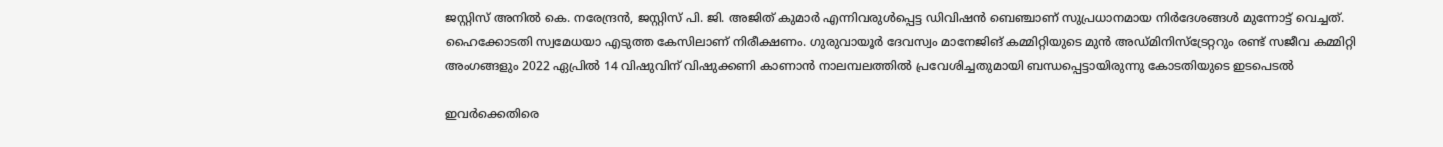ജസ്റ്റിസ് അനിൽ കെ. നരേന്ദ്രൻ, ജസ്റ്റിസ് പി. ജി. അജിത് കുമാർ എന്നിവരുൾപ്പെട്ട ഡിവിഷൻ ബെഞ്ചാണ് സുപ്രധാനമായ നിർദേശങ്ങള്‍ മുന്നോട്ട് വെച്ചത്. ഹൈക്കോടതി സ്വമേധയാ എടുത്ത കേസിലാണ് നിരീക്ഷണം. ഗുരുവായൂർ ദേവസ്വം മാനേജിങ് കമ്മിറ്റിയുടെ മുൻ അഡ്മിനിസ്‌ട്രേറ്ററും രണ്ട് സജീവ കമ്മിറ്റി അംഗങ്ങളും 2022 ഏപ്രിൽ 14 വിഷുവിന് വിഷുക്കണി കാണാൻ നാലമ്പലത്തിൽ പ്രവേശിച്ചതുമായി ബന്ധപ്പെട്ടായിരുന്നു കോടതിയുടെ ഇടപെടല്‍

ഇവർക്കെതിരെ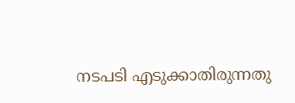നടപടി എടുക്കാതിരുന്നതു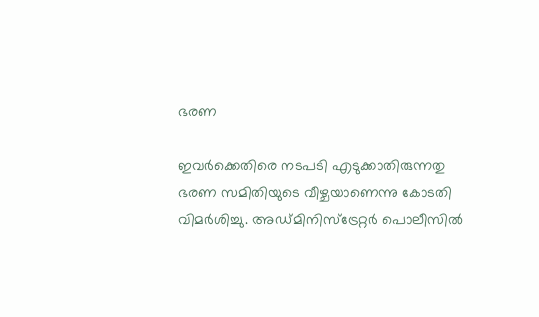ഭരണ

ഇവർക്കെതിരെ നടപടി എടുക്കാതിരുന്നതു ഭരണ സമിതിയുടെ വീഴ്ചയാണെന്നു കോടതി വിമർശിച്ചു. അഡ്മിനിസ്ട്രേറ്റർ പൊലീസിൽ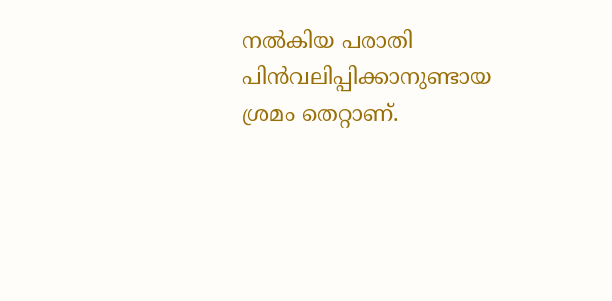നൽകിയ പരാതി പിന്‍വലിപ്പിക്കാനുണ്ടായ ശ്രമം തെറ്റാണ്.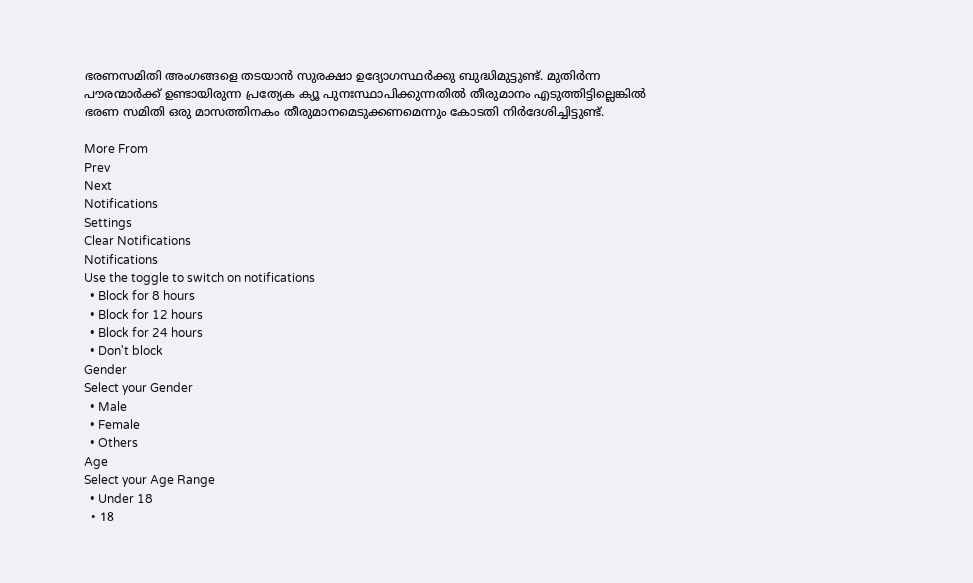ഭരണസമിതി അംഗങ്ങളെ തടയാൻ സുരക്ഷാ ഉദ്യോഗസ്ഥർക്കു ബുദ്ധിമുട്ടുണ്ട്. മുതിർന്ന പൗരന്മാർക്ക് ഉണ്ടായിരുന്ന പ്രത്യേക ക്യൂ പുനഃസ്ഥാപിക്കുന്നതിൽ തീരുമാനം എടുത്തിട്ടില്ലെങ്കിൽ ഭരണ സമിതി ഒരു മാസത്തിനകം തീരുമാനമെടുക്കണമെന്നും കോടതി നിർദേശിച്ചിട്ടുണ്ട്.

More From
Prev
Next
Notifications
Settings
Clear Notifications
Notifications
Use the toggle to switch on notifications
  • Block for 8 hours
  • Block for 12 hours
  • Block for 24 hours
  • Don't block
Gender
Select your Gender
  • Male
  • Female
  • Others
Age
Select your Age Range
  • Under 18
  • 18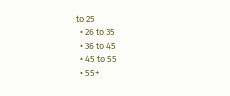to 25
  • 26 to 35
  • 36 to 45
  • 45 to 55
  • 55+